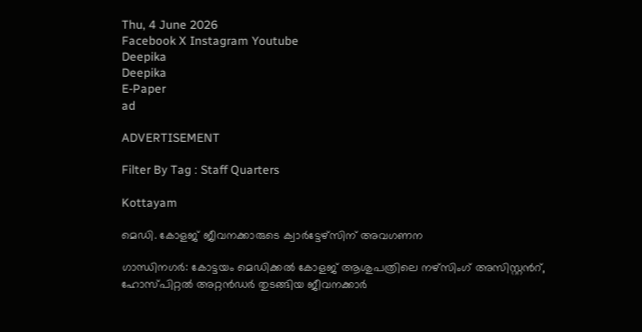Thu, 4 June 2026
Facebook X Instagram Youtube
Deepika
Deepika
E-Paper
ad

ADVERTISEMENT

Filter By Tag : Staff Quarters

Kottayam

മെഡി. കോളജ് ജീവനക്കാരുടെ ക്വാർട്ടേഴ്സിന് അവഗണന

ഗാന്ധിനഗർ: കോട്ടയം മെഡിക്കൽ കോളജ് ആശുപത്രിലെ നഴ്സിംഗ് അസിസ്റ്റന്‍റ്, ഹോസ്പിറ്റൽ അറ്റൻഡർ തുടങ്ങിയ ജീവനക്കാർ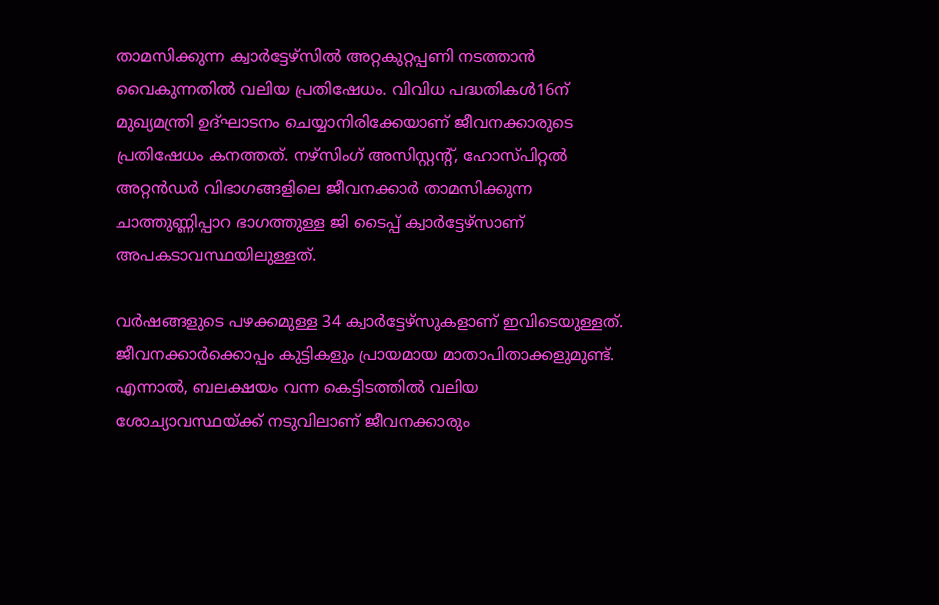താമസിക്കുന്ന ക്വാർട്ടേഴ്സിൽ അറ്റകുറ്റപ്പണി നടത്താൻ വൈകുന്നതിൽ വലിയ പ്രതിഷേധം. വിവിധ പദ്ധതികൾ16ന് മുഖ്യമന്ത്രി ഉദ്ഘാടനം ചെയ്യാനിരിക്കേയാണ് ജീവനക്കാരുടെ പ്രതിഷേധം കനത്തത്. നഴ്സിംഗ് അസിസ്റ്റന്‍റ്, ഹോസ്പിറ്റൽ അറ്റൻഡർ വിഭാഗങ്ങളിലെ ജീവനക്കാർ താമസിക്കുന്ന ചാത്തുണ്ണിപ്പാറ ഭാഗത്തുള്ള ജി ടൈപ്പ് ക്വാർട്ടേഴ്സാണ് അപകടാവസ്ഥയിലുള്ളത്.

വർഷങ്ങളുടെ പഴക്കമുള്ള 34 ക്വാർട്ടേഴ്സുകളാണ് ഇവിടെയുള്ളത്. ജീവനക്കാർക്കൊപ്പം കുട്ടികളും പ്രായമായ മാതാപിതാക്കളുമുണ്ട്. എന്നാൽ, ബലക്ഷയം വന്ന കെട്ടിടത്തിൽ വലിയ ശോച്യാവസ്ഥയ്ക്ക് നടുവിലാണ് ജീവനക്കാരും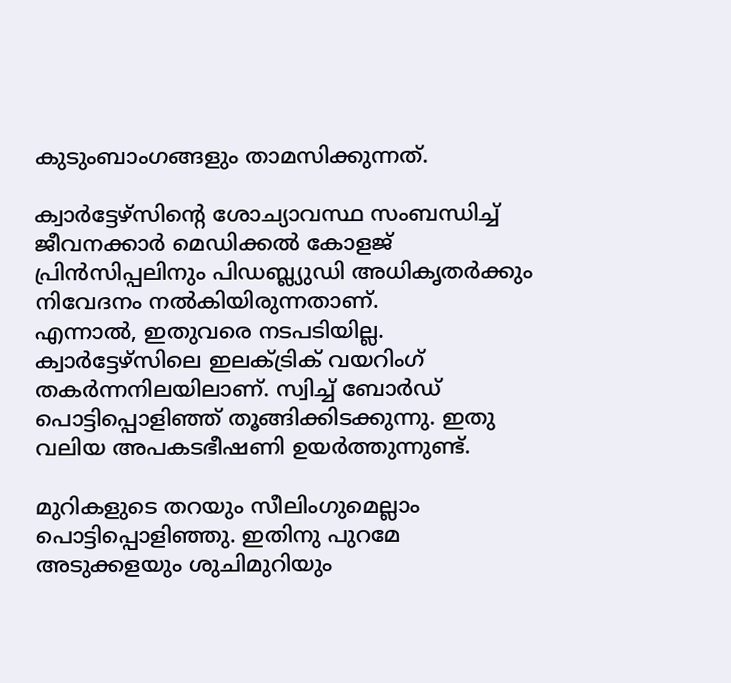കുടുംബാംഗങ്ങളും താമസിക്കുന്നത്.

ക്വാർട്ടേഴ്സിന്‍റെ ശോച്യാവസ്ഥ സംബന്ധിച്ച് ജീവനക്കാർ മെഡിക്കൽ കോളജ് പ്രിൻസിപ്പലിനും പിഡബ്ല്യുഡി അധികൃതർക്കും നിവേദനം നൽകിയിരുന്നതാണ്.
എന്നാൽ, ഇതുവരെ നടപടിയില്ല. ക്വാർട്ടേഴ്സിലെ ഇലക്‌ട്രിക് വയറിംഗ് തകർന്നനിലയിലാണ്. സ്വിച്ച് ബോർഡ് പൊട്ടിപ്പൊളിഞ്ഞ് തൂങ്ങിക്കിടക്കുന്നു. ഇതു വലിയ അപകടഭീഷണി ഉയർത്തുന്നുണ്ട്.

മുറികളുടെ തറയും സീലിംഗുമെല്ലാം പൊട്ടിപ്പൊളിഞ്ഞു. ഇതിനു പുറമേ അടുക്കളയും ശുചിമുറിയും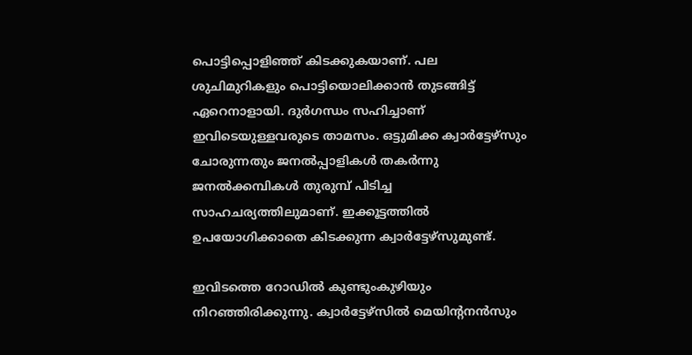പൊട്ടിപ്പൊളിഞ്ഞ് കിടക്കുകയാണ്. പല ശുചിമുറികളും പൊട്ടിയൊലിക്കാൻ തുടങ്ങിട്ട് ഏറെനാളായി. ദുർഗന്ധം സഹിച്ചാണ് ഇവിടെയുള്ളവരുടെ താമസം. ഒട്ടുമിക്ക ക്വാർട്ടേഴ്സും ചോരുന്നതും ജനൽപ്പാളികൾ തകർന്നു ജനൽക്കമ്പികൾ തുരുമ്പ് പിടിച്ച സാഹചര്യത്തിലുമാണ്. ഇക്കൂട്ടത്തിൽ ഉപയോഗിക്കാതെ കിടക്കുന്ന ക്വാർട്ടേഴ്സുമുണ്ട്.

ഇവിടത്തെ റോഡിൽ കുണ്ടുംകുഴിയും നിറഞ്ഞിരിക്കുന്നു. ക്വാർട്ടേഴ്സിൽ മെയിന്‍റനൻസും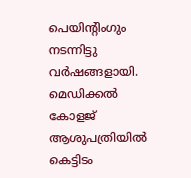പെയിന്‍റിംഗും നടന്നിട്ടു വർഷങ്ങളായി. മെഡിക്കൽ കോളജ് ആശുപത്രിയിൽ കെട്ടിടം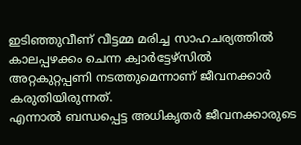ഇടിഞ്ഞുവീണ് വീട്ടമ്മ മരിച്ച സാഹചര്യത്തിൽ കാലപ്പഴക്കം ചെന്ന ക്വാർട്ടേഴ്സിൽ അറ്റകുറ്റപ്പണി നടത്തുമെന്നാണ് ജീവനക്കാർ കരുതിയിരുന്നത്.
എന്നാൽ ബന്ധപ്പെട്ട അധികൃതർ ജീവനക്കാരുടെ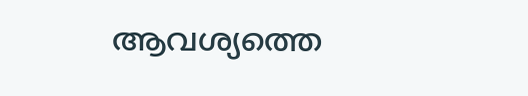ആവശ്യത്തെ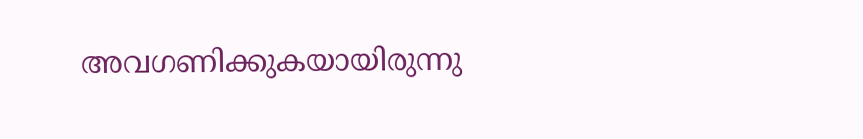അവഗണിക്കുകയായിരുന്നു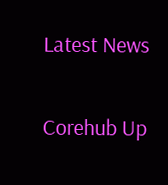Latest News

Corehub Up